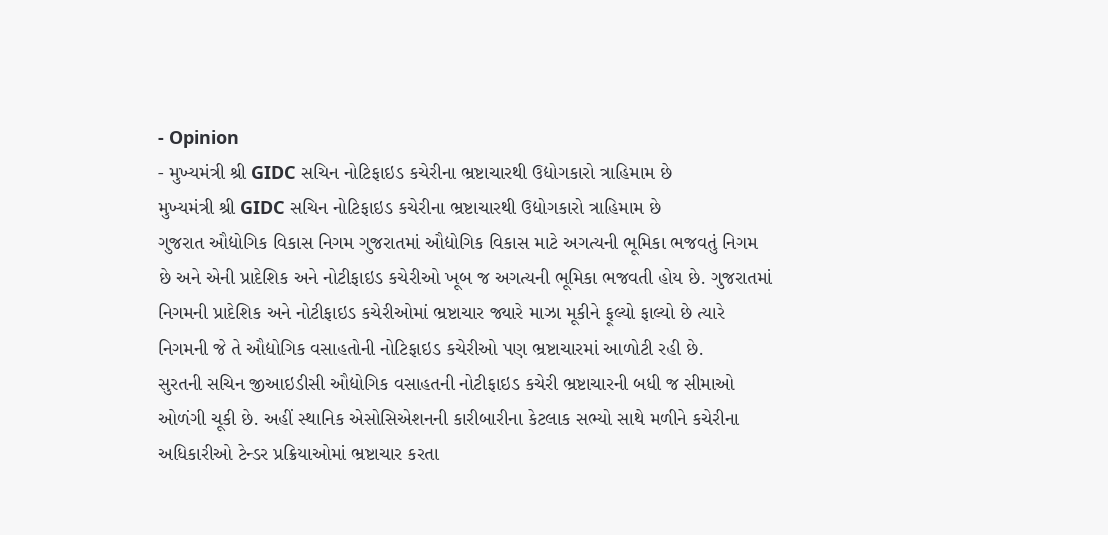- Opinion
- મુખ્યમંત્રી શ્રી GIDC સચિન નોટિફાઇડ કચેરીના ભ્રષ્ટાચારથી ઉદ્યોગકારો ત્રાહિમામ છે
મુખ્યમંત્રી શ્રી GIDC સચિન નોટિફાઇડ કચેરીના ભ્રષ્ટાચારથી ઉદ્યોગકારો ત્રાહિમામ છે
ગુજરાત ઔદ્યોગિક વિકાસ નિગમ ગુજરાતમાં ઔદ્યોગિક વિકાસ માટે અગત્યની ભૂમિકા ભજવતું નિગમ છે અને એની પ્રાદેશિક અને નોટીફાઇડ કચેરીઓ ખૂબ જ અગત્યની ભૂમિકા ભજવતી હોય છે. ગુજરાતમાં નિગમની પ્રાદેશિક અને નોટીફાઇડ કચેરીઓમાં ભ્રષ્ટાચાર જ્યારે માઝા મૂકીને ફૂલ્યો ફાલ્યો છે ત્યારે નિગમની જે તે ઔદ્યોગિક વસાહતોની નોટિફાઇડ કચેરીઓ પણ ભ્રષ્ટાચારમાં આળોટી રહી છે.
સુરતની સચિન જીઆઇડીસી ઔદ્યોગિક વસાહતની નોટીફાઇડ કચેરી ભ્રષ્ટાચારની બધી જ સીમાઓ ઓળંગી ચૂકી છે. અહીં સ્થાનિક એસોસિએશનની કારીબારીના કેટલાક સભ્યો સાથે મળીને કચેરીના અધિકારીઓ ટેન્ડર પ્રક્રિયાઓમાં ભ્રષ્ટાચાર કરતા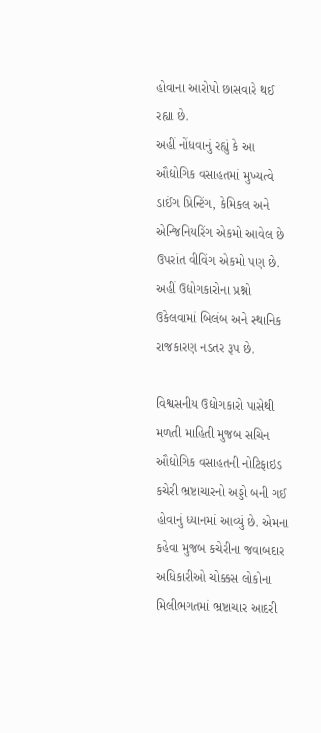હોવાના આરોપો છાસવારે થઈ રહ્યા છે.
અહીં નોંધવાનું રહ્યું કે આ ઔદ્યોગિક વસાહતમાં મુખ્યત્વે ડાઈંગ પ્રિન્ટિંગ, કેમિકલ અને એન્જિનિયરિંગ એકમો આવેલ છે ઉપરાંત વીવિંગ એકમો પણ છે. અહીં ઉદ્યોગકારોના પ્રશ્નો ઉકેલવામાં બિલંબ અને સ્થાનિક રાજકારણ નડતર રૂપ છે.

વિશ્વસનીય ઉદ્યોગકારો પાસેથી મળતી માહિતી મુજબ સચિન ઔદ્યોગિક વસાહતની નોટિફાઇડ કચેરી ભ્રષ્ટાચારનો અડ્ડો બની ગઈ હોવાનું ધ્યાનમાં આવ્યું છે. એમના કહેવા મુજબ કચેરીના જવાબદાર અધિકારીઓ ચોક્કસ લોકોના મિલીભગતમાં ભ્રષ્ટાચાર આદરી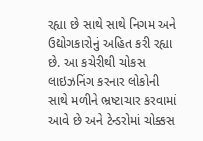રહ્યા છે સાથે સાથે નિગમ અને ઉદ્યોગકારોનું અહિત કરી રહ્યા છે. આ કચેરીથી ચોકસ લાઇઝનિંગ કરનાર લોકોની સાથે મળીને ભ્રષ્ટાચાર કરવામાં આવે છે અને ટેન્ડરોમાં ચોક્કસ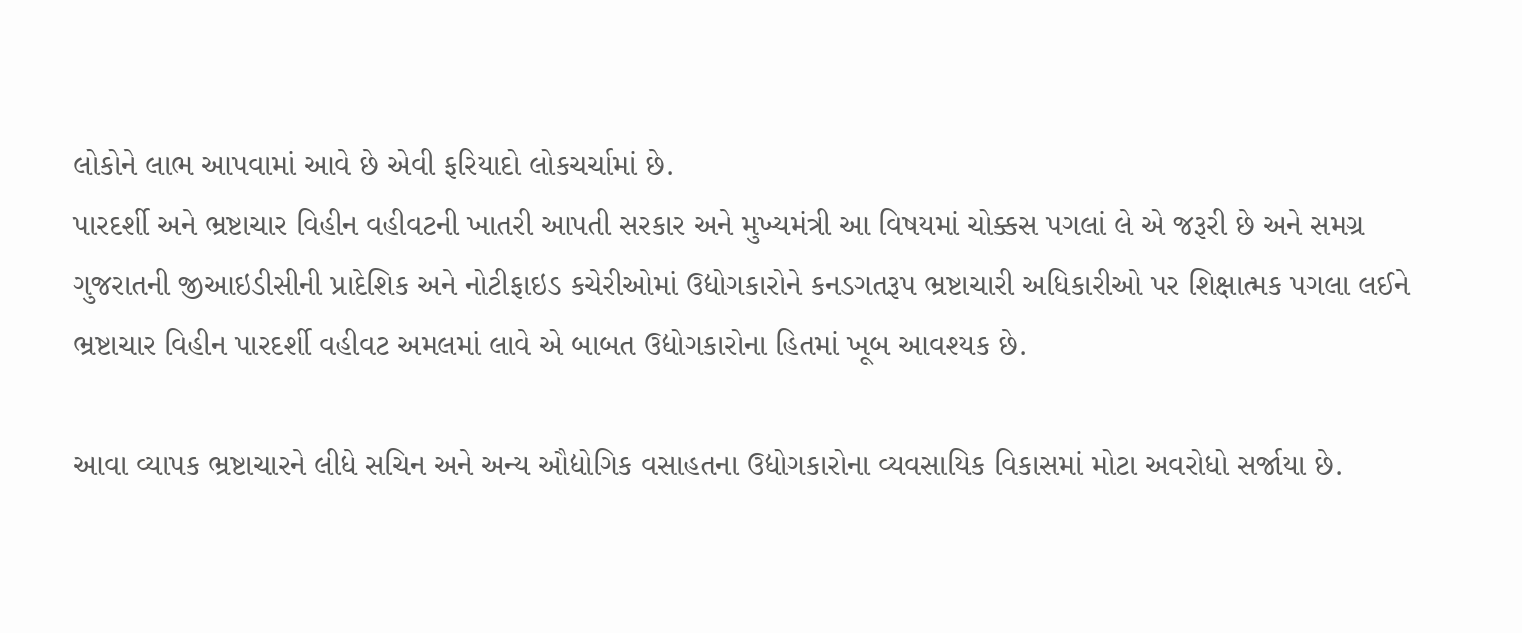લોકોને લાભ આપવામાં આવે છે એવી ફરિયાદો લોકચર્ચામાં છે.
પારદર્શી અને ભ્રષ્ટાચાર વિહીન વહીવટની ખાતરી આપતી સરકાર અને મુખ્યમંત્રી આ વિષયમાં ચોક્કસ પગલાં લે એ જરૂરી છે અને સમગ્ર ગુજરાતની જીઆઇડીસીની પ્રાદેશિક અને નોટીફાઇડ કચેરીઓમાં ઉદ્યોગકારોને કનડગતરૂપ ભ્રષ્ટાચારી અધિકારીઓ પર શિક્ષાત્મક પગલા લઈને ભ્રષ્ટાચાર વિહીન પારદર્શી વહીવટ અમલમાં લાવે એ બાબત ઉદ્યોગકારોના હિતમાં ખૂબ આવશ્યક છે.

આવા વ્યાપક ભ્રષ્ટાચારને લીધે સચિન અને અન્ય ઔદ્યોગિક વસાહતના ઉદ્યોગકારોના વ્યવસાયિક વિકાસમાં મોટા અવરોધો સર્જાયા છે.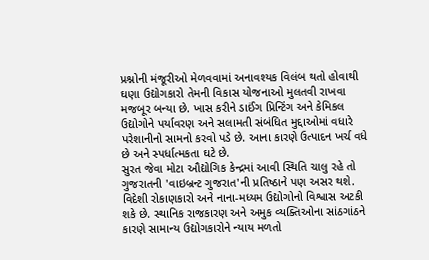પ્રશ્નોની મંજૂરીઓ મેળવવામાં અનાવશ્યક વિલંબ થતો હોવાથી ઘણા ઉદ્યોગકારો તેમની વિકાસ યોજનાઓ મુલતવી રાખવા મજબૂર બન્યા છે. ખાસ કરીને ડાઈંગ પ્રિન્ટિંગ અને કેમિકલ ઉદ્યોગોને પર્યાવરણ અને સલામતી સંબંધિત મુદ્દાઓમાં વધારે પરેશાનીનો સામનો કરવો પડે છે. આના કારણે ઉત્પાદન ખર્ચ વધે છે અને સ્પર્ધાત્મકતા ઘટે છે.
સુરત જેવા મોટા ઔદ્યોગિક કેન્દ્રમાં આવી સ્થિતિ ચાલુ રહે તો ગુજરાતની 'વાઇબ્રન્ટ ગુજરાત'ની પ્રતિષ્ઠાને પણ અસર થશે. વિદેશી રોકાણકારો અને નાના-મધ્યમ ઉદ્યોગોનો વિશ્વાસ અટકી શકે છે. સ્થાનિક રાજકારણ અને અમુક વ્યક્તિઓના સાંઠગાંઠને કારણે સામાન્ય ઉદ્યોગકારોને ન્યાય મળતો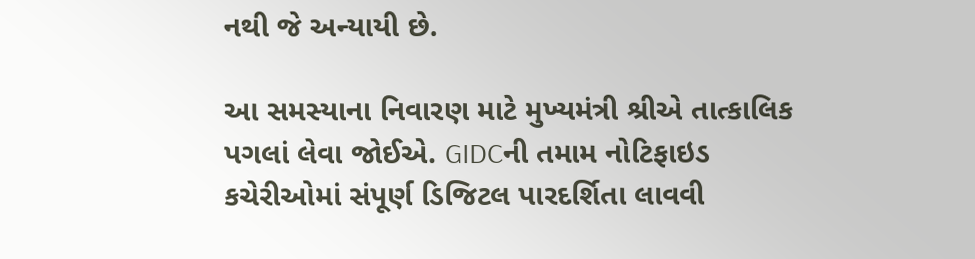નથી જે અન્યાયી છે.

આ સમસ્યાના નિવારણ માટે મુખ્યમંત્રી શ્રીએ તાત્કાલિક પગલાં લેવા જોઈએ. GIDCની તમામ નોટિફાઇડ કચેરીઓમાં સંપૂર્ણ ડિજિટલ પારદર્શિતા લાવવી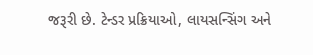જરૂરી છે. ટેન્ડર પ્રક્રિયાઓ, લાયસન્સિંગ અને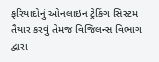ફરિયાદોનું ઓનલાઇન ટ્રેકિંગ સિસ્ટમ તૈયાર કરવું તેમજ વિજિલન્સ વિભાગ દ્વારા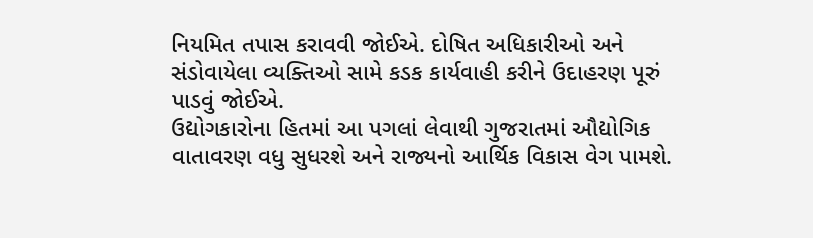નિયમિત તપાસ કરાવવી જોઈએ. દોષિત અધિકારીઓ અને સંડોવાયેલા વ્યક્તિઓ સામે કડક કાર્યવાહી કરીને ઉદાહરણ પૂરું પાડવું જોઈએ.
ઉદ્યોગકારોના હિતમાં આ પગલાં લેવાથી ગુજરાતમાં ઔદ્યોગિક વાતાવરણ વધુ સુધરશે અને રાજ્યનો આર્થિક વિકાસ વેગ પામશે.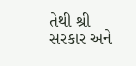તેથી શ્રી સરકાર અને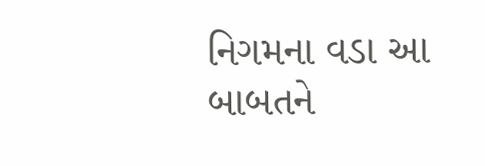નિગમના વડા આ બાબતને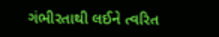ગંભીરતાથી લઈને ત્વરિત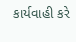કાર્યવાહી કરે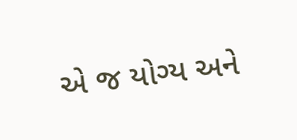એ જ યોગ્ય અને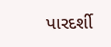પારદર્શી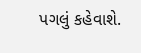પગલું કહેવાશે.